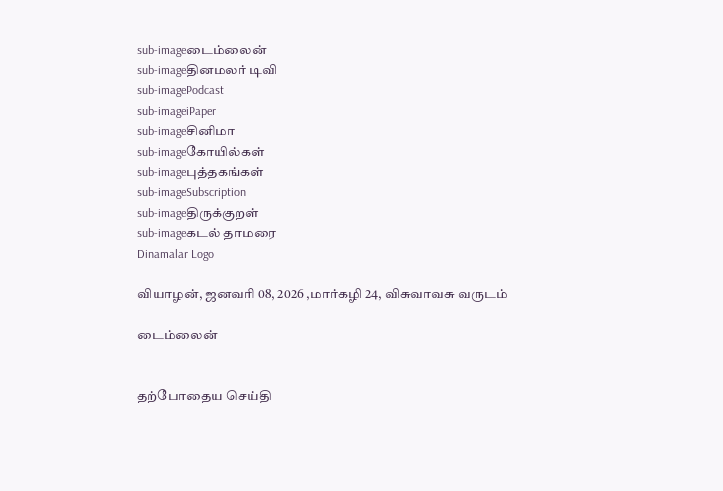sub-imageடைம்லைன்
sub-imageதினமலர் டிவி
sub-imagePodcast
sub-imageiPaper
sub-imageசினிமா
sub-imageகோயில்கள்
sub-imageபுத்தகங்கள்
sub-imageSubscription
sub-imageதிருக்குறள்
sub-imageகடல் தாமரை
Dinamalar Logo

வியாழன், ஜனவரி 08, 2026 ,மார்கழி 24, விசுவாவசு வருடம்

டைம்லைன்


தற்போதைய செய்தி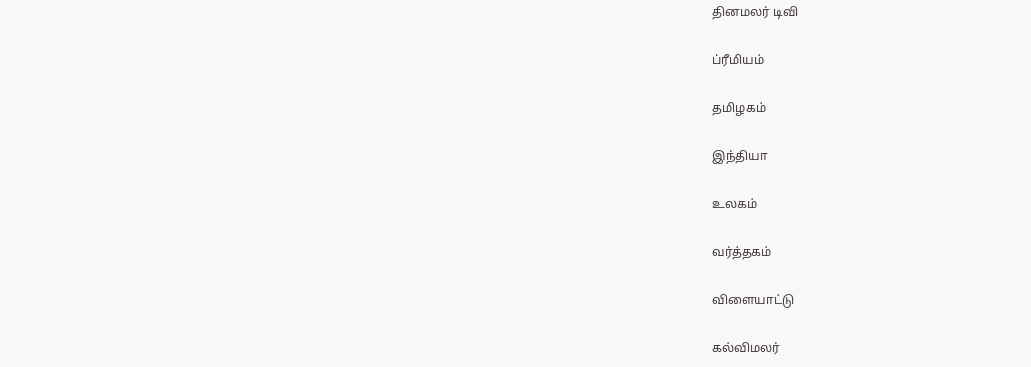தினமலர் டிவி


ப்ரீமியம்


தமிழகம்


இந்தியா


உலகம்


வர்த்தகம்


விளையாட்டு


கல்விமலர்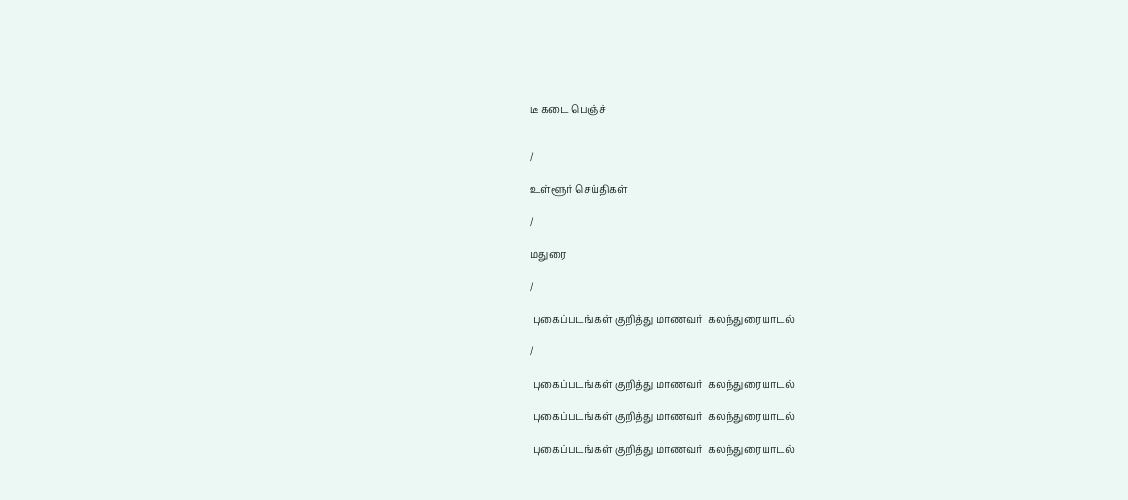டீ கடை பெஞ்ச்


/

உள்ளூர் செய்திகள்

/

மதுரை

/

 புகைப்படங்கள் குறித்து மாணவர்  கலந்துரையாடல்

/

 புகைப்படங்கள் குறித்து மாணவர்  கலந்துரையாடல்

 புகைப்படங்கள் குறித்து மாணவர்  கலந்துரையாடல்

 புகைப்படங்கள் குறித்து மாணவர்  கலந்துரையாடல்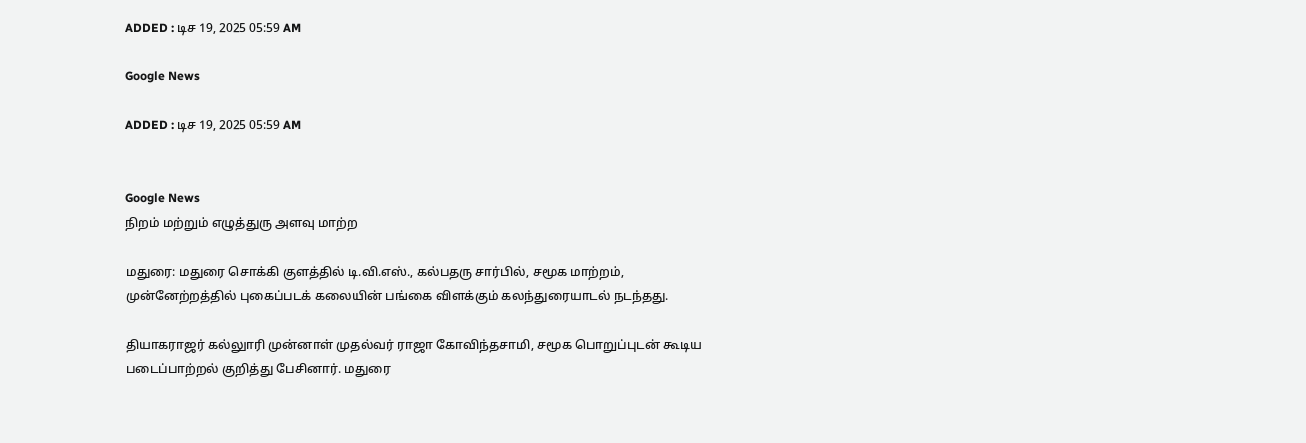ADDED : டிச 19, 2025 05:59 AM

Google News

ADDED : டிச 19, 2025 05:59 AM


Google News
நிறம் மற்றும் எழுத்துரு அளவு மாற்ற

மதுரை: மதுரை சொக்கி குளத்தில் டி.வி.எஸ்., கல்பதரு சார்பில், சமூக மாற்றம், முன்னேற்றத்தில் புகைப்படக் கலையின் பங்கை விளக்கும் கலந்துரையாடல் நடந்தது.

தியாகராஜர் கல்லுாரி முன்னாள் முதல்வர் ராஜா கோவிந்தசாமி, சமூக பொறுப்புடன் கூடிய படைப்பாற்றல் குறித்து பேசினார். மதுரை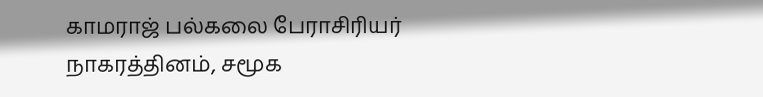காமராஜ் பல்கலை பேராசிரியர் நாகரத்தினம், சமூக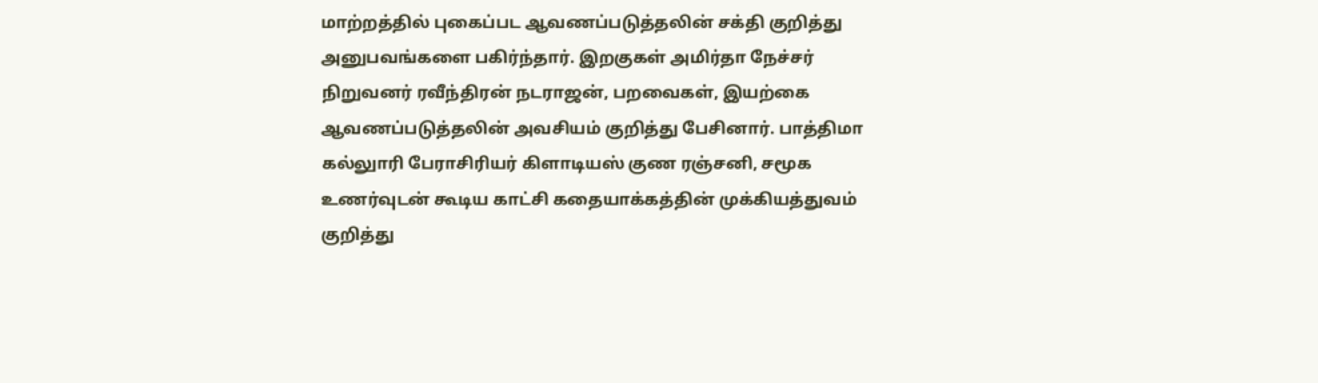மாற்றத்தில் புகைப்பட ஆவணப்படுத்தலின் சக்தி குறித்து அனுபவங்களை பகிர்ந்தார். இறகுகள் அமிர்தா நேச்சர் நிறுவனர் ரவீந்திரன் நடராஜன், பறவைகள், இயற்கை ஆவணப்படுத்தலின் அவசியம் குறித்து பேசினார். பாத்திமா கல்லுாரி பேராசிரியர் கிளாடியஸ் குண ரஞ்சனி, சமூக உணர்வுடன் கூடிய காட்சி கதையாக்கத்தின் முக்கியத்துவம் குறித்து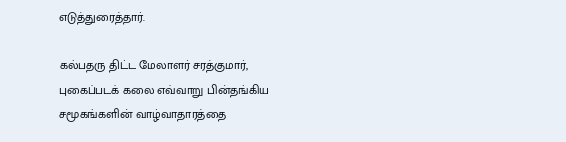எடுத்துரைத்தார்.

கல்பதரு திட்ட மேலாளர் சரத்குமார், புகைப்படக் கலை எவ்வாறு பின்தங்கிய சமூகங்களின் வாழ்வாதாரத்தை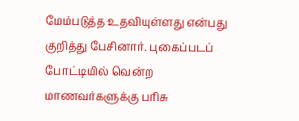மேம்படுத்த உதவியுள்ளது என்பது குறித்து பேசினார். புகைப்படப் போட்டியில் வென்ற மாணவர்களுக்கு பரிசு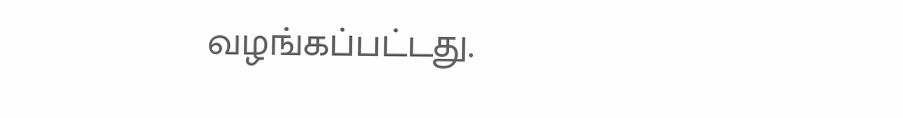வழங்கப்பட்டது.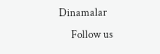Dinamalar
      Follow us